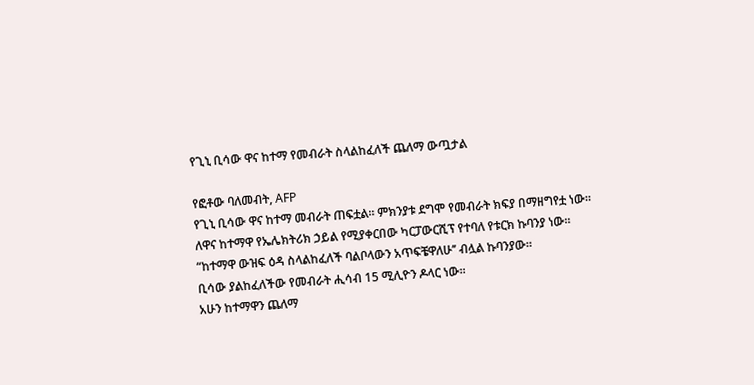የጊኒ ቢሳው ዋና ከተማ የመብራት ስላልከፈለች ጨለማ ውጧታል

የፎቶው ባለመብት, AFP
የጊኒ ቢሳው ዋና ከተማ መብራት ጠፍቷል። ምክንያቱ ደግሞ የመብራት ክፍያ በማዘግየቷ ነው።
ለዋና ከተማዋ የኤሌክትሪክ ኃይል የሚያቀርበው ካርፓውርሺፕ የተባለ የቱርክ ኩባንያ ነው።
“ከተማዋ ውዝፍ ዕዳ ስላልከፈለች ባልቦላውን አጥፍቼዋለሁ’’ ብሏል ኩባንያው።
ቢሳው ያልከፈለችው የመብራት ሒሳብ 15 ሚሊዮን ዶላር ነው።
አሁን ከተማዋን ጨለማ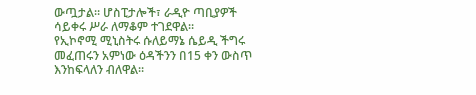ውጧታል። ሆስፒታሎች፣ ራዲዮ ጣቢያዎች ሳይቀሩ ሥራ ለማቆም ተገደዋል።
የኢኮኖሚ ሚኒስትሩ ሱለይማኔ ሴይዲ ችግሩ መፈጠሩን አምነው ዕዳችንን በ15 ቀን ውስጥ እንከፍላለን ብለዋል።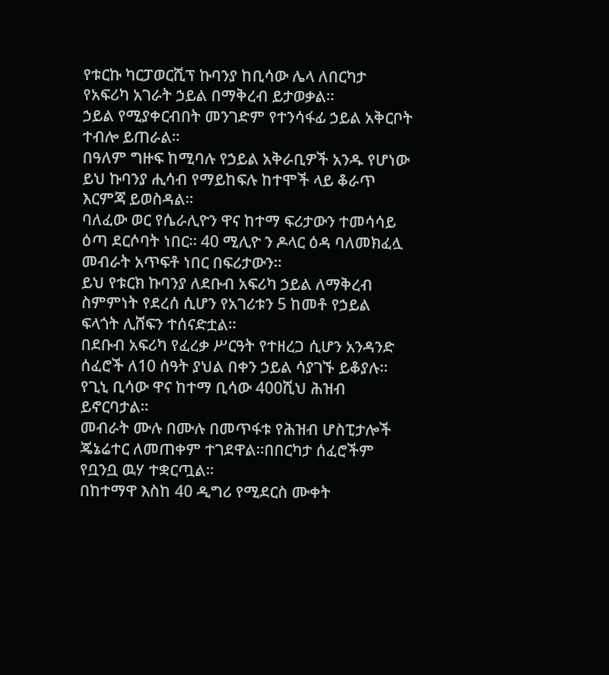የቱርኩ ካርፓወርሺፕ ኩባንያ ከቢሳው ሌላ ለበርካታ የአፍሪካ አገራት ኃይል በማቅረብ ይታወቃል።
ኃይል የሚያቀርብበት መንገድም የተንሳፋፊ ኃይል አቅርቦት ተብሎ ይጠራል።
በዓለም ግዙፍ ከሚባሉ የኃይል አቅራቢዎች አንዱ የሆነው ይህ ኩባንያ ሒሳብ የማይከፍሉ ከተሞች ላይ ቆራጥ እርምጃ ይወስዳል።
ባለፈው ወር የሴራሊዮን ዋና ከተማ ፍሪታውን ተመሳሳይ ዕጣ ደርሶባት ነበር። 40 ሚሊዮ ን ዶላር ዕዳ ባለመክፈሏ መብራት አጥፍቶ ነበር በፍሪታውን።
ይህ የቱርክ ኩባንያ ለደቡብ አፍሪካ ኃይል ለማቅረብ ስምምነት የደረሰ ሲሆን የአገሪቱን 5 ከመቶ የኃይል ፍላጎት ሊሸፍን ተሰናድቷል።
በደቡብ አፍሪካ የፈረቃ ሥርዓት የተዘረጋ ሲሆን አንዳንድ ሰፈሮች ለ10 ሰዓት ያህል በቀን ኃይል ሳያገኙ ይቆያሉ።
የጊኒ ቢሳው ዋና ከተማ ቢሳው 400ሺህ ሕዝብ ይኖርባታል።
መብራት ሙሉ በሙሉ በመጥፋቱ የሕዝብ ሆስፒታሎች ጄኔሬተር ለመጠቀም ተገደዋል።በበርካታ ሰፈሮችም የቧንቧ ዉሃ ተቋርጧል።
በከተማዋ እስከ 40 ዲግሪ የሚደርስ ሙቀት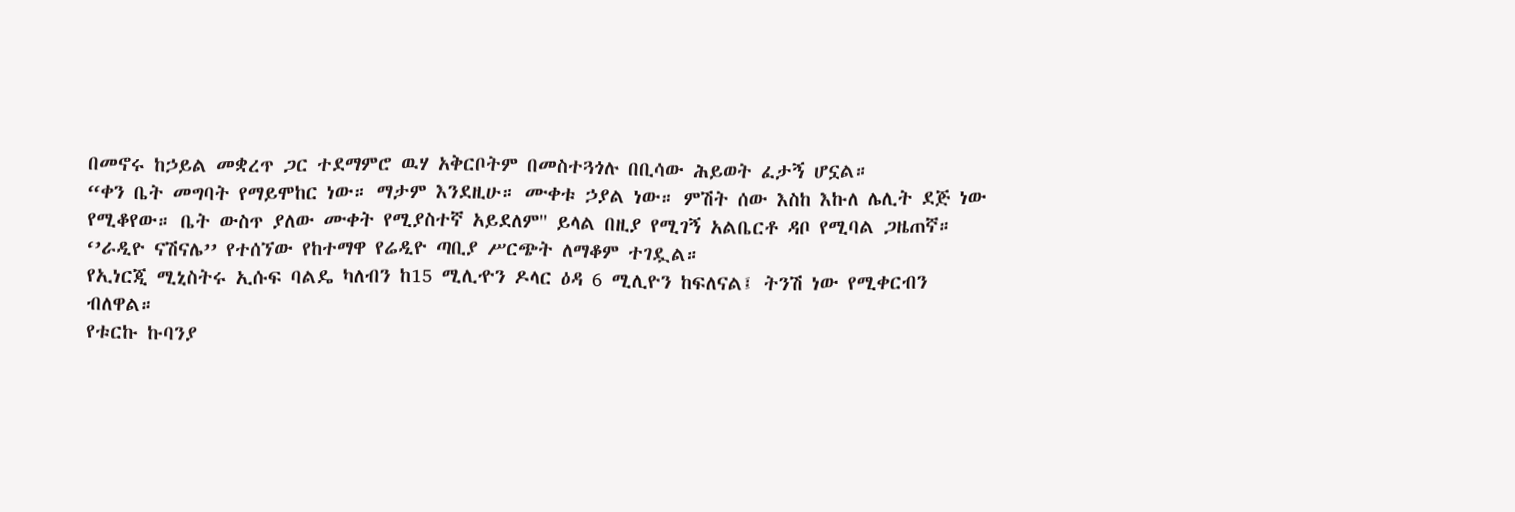በመኖሩ ከኃይል መቋረጥ ጋር ተደማምሮ ዉሃ አቅርቦትም በመስተጓጎሉ በቢሳው ሕይወት ፈታኝ ሆኗል።
“ቀን ቤት መግባት የማይሞከር ነው። ማታም እንደዚሁ። ሙቀቱ ኃያል ነው። ምሽት ሰው እስከ እኩለ ሌሊት ደጅ ነው የሚቆየው። ቤት ውስጥ ያለው ሙቀት የሚያስተኛ አይደለም'' ይላል በዚያ የሚገኝ አልቤርቶ ዳቦ የሚባል ጋዜጠኛ።
‘’ራዲዮ ናሽናሌ’’ የተሰኘው የከተማዋ የሬዲዮ ጣቢያ ሥርጭት ለማቆም ተገዷል።
የኢነርጂ ሚኒስትሩ ኢሱፍ ባልዴ ካለብን ከ15 ሚሊዯን ዶላር ዕዳ 6 ሚሊዮን ከፍለናል፤ ትንሽ ነው የሚቀርብን ብለዋል።
የቱርኩ ኩባንያ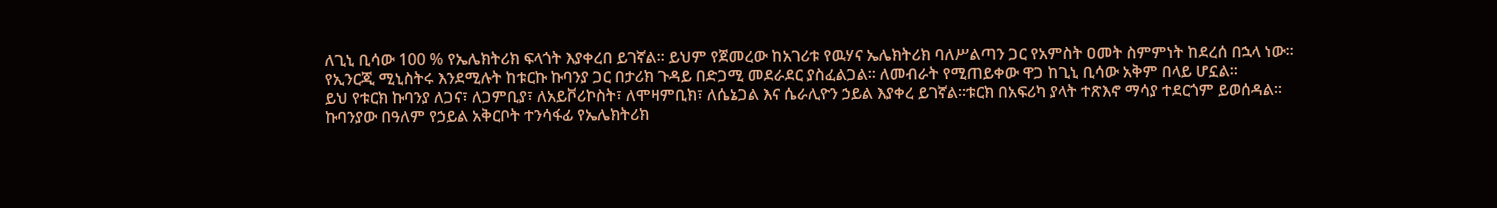ለጊኒ ቢሳው 100 % የኤሌክትሪክ ፍላጎት እያቀረበ ይገኛል። ይህም የጀመረው ከአገሪቱ የዉሃና ኤሌክትሪክ ባለሥልጣን ጋር የአምስት ዐመት ስምምነት ከደረሰ በኋላ ነው።
የኢንርጂ ሚኒስትሩ እንደሚሉት ከቱርኩ ኩባንያ ጋር በታሪክ ጉዳይ በድጋሚ መደራደር ያስፈልጋል። ለመብራት የሚጠይቀው ዋጋ ከጊኒ ቢሳው አቅም በላይ ሆኗል።
ይህ የቱርክ ኩባንያ ለጋና፣ ለጋምቢያ፣ ለአይቮሪኮስት፣ ለሞዛምቢክ፣ ለሴኔጋል እና ሴራሊዮን ኃይል እያቀረ ይገኛል።ቱርክ በአፍሪካ ያላት ተጽእኖ ማሳያ ተደርጎም ይወሰዳል።
ኩባንያው በዓለም የኃይል አቅርቦት ተንሳፋፊ የኤሌክትሪክ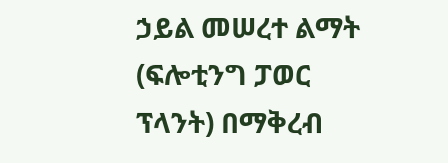ኃይል መሠረተ ልማት (ፍሎቲንግ ፓወር ፕላንት) በማቅረብ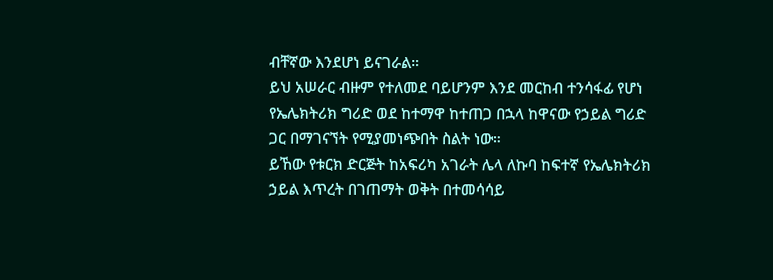ብቸኛው እንደሆነ ይናገራል።
ይህ አሠራር ብዙም የተለመደ ባይሆንም እንደ መርከብ ተንሳፋፊ የሆነ የኤሌክትሪክ ግሪድ ወደ ከተማዋ ከተጠጋ በኋላ ከዋናው የኃይል ግሪድ ጋር በማገናኘት የሚያመነጭበት ስልት ነው።
ይኸው የቱርክ ድርጅት ከአፍሪካ አገራት ሌላ ለኩባ ከፍተኛ የኤሌክትሪክ ኃይል እጥረት በገጠማት ወቅት በተመሳሳይ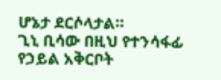ሆኔታ ደርሶላታል።
ጊኒ ቢሳው በዚህ የተንሳፋፊ የኃይል አቅርቦት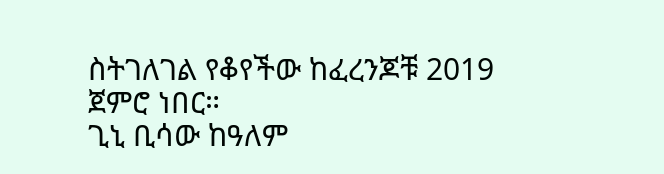ስትገለገል የቆየችው ከፈረንጆቹ 2019 ጀምሮ ነበር።
ጊኒ ቢሳው ከዓለም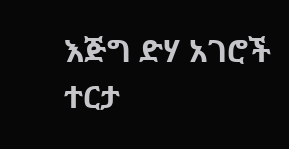እጅግ ድሃ አገሮች ተርታ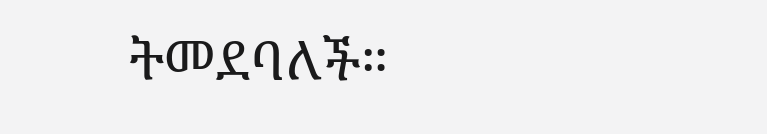ትመደባለች።